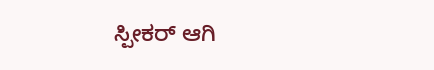ಸ್ಪೀಕರ್ ಆಗಿ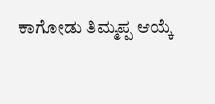ಕಾಗೋಡು ತಿಮ್ಮಪ್ಪ ಆಯ್ಕೆ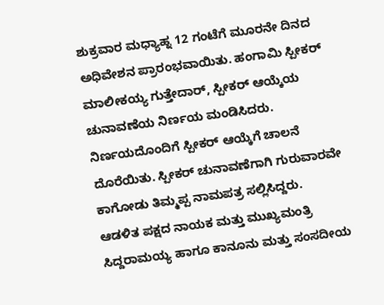ಶುಕ್ರವಾರ ಮಧ್ಯಾಹ್ನ 12 ಗಂಟೆಗೆ ಮೂರನೇ ದಿನದ ಅಧಿವೇಶನ ಪ್ರಾರಂಭವಾಯಿತು. ಹಂಗಾಮಿ ಸ್ಪೀಕರ್ ಮಾಲೀಕಯ್ಯ ಗುತ್ತೇದಾರ್, ಸ್ಪೀಕರ್ ಆಯ್ಕೆಯ ಚುನಾವಣೆಯ ನಿರ್ಣಯ ಮಂಡಿಸಿದರು. ನಿರ್ಣಯದೊಂದಿಗೆ ಸ್ಪೀಕರ್ ಆಯ್ಕೆಗೆ ಚಾಲನೆ ದೊರೆಯಿತು. ಸ್ಪೀಕರ್ ಚುನಾವಣೆಗಾಗಿ ಗುರುವಾರವೇ ಕಾಗೋಡು ತಿಮ್ಮಪ್ಪ ನಾಮಪತ್ರ ಸಲ್ಲಿಸಿದ್ದರು.
ಆಡಳಿತ ಪಕ್ಷದ ನಾಯಕ ಮತ್ತು ಮುಖ್ಯಮಂತ್ರಿ ಸಿದ್ದರಾಮಯ್ಯ ಹಾಗೂ ಕಾನೂನು ಮತ್ತು ಸಂಸದೀಯ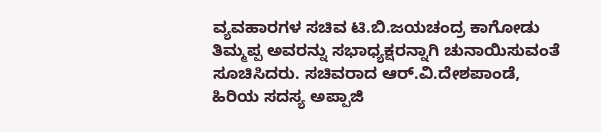ವ್ಯವಹಾರಗಳ ಸಚಿವ ಟಿ.ಬಿ.ಜಯಚಂದ್ರ ಕಾಗೋಡು ತಿಮ್ಮಪ್ಪ ಅವರನ್ನು ಸಭಾಧ್ಯಕ್ಷರನ್ನಾಗಿ ಚುನಾಯಿಸುವಂತೆ ಸೂಚಿಸಿದರು. ಸಚಿವರಾದ ಆರ್.ವಿ.ದೇಶಪಾಂಡೆ, ಹಿರಿಯ ಸದಸ್ಯ ಅಪ್ಪಾಜಿ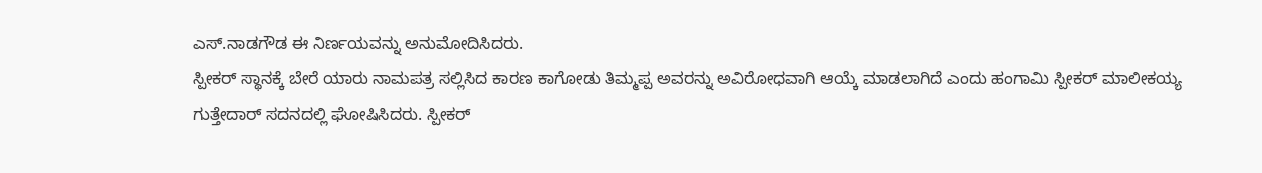ಎಸ್.ನಾಡಗೌಡ ಈ ನಿರ್ಣಯವನ್ನು ಅನುಮೋದಿಸಿದರು.
ಸ್ಪೀಕರ್ ಸ್ಥಾನಕ್ಕೆ ಬೇರೆ ಯಾರು ನಾಮಪತ್ರ ಸಲ್ಲಿಸಿದ ಕಾರಣ ಕಾಗೋಡು ತಿಮ್ಮಪ್ಪ ಅವರನ್ನು ಅವಿರೋಧವಾಗಿ ಆಯ್ಕೆ ಮಾಡಲಾಗಿದೆ ಎಂದು ಹಂಗಾಮಿ ಸ್ಪೀಕರ್ ಮಾಲೀಕಯ್ಯ ಗುತ್ತೇದಾರ್ ಸದನದಲ್ಲಿ ಘೋಷಿಸಿದರು. ಸ್ಪೀಕರ್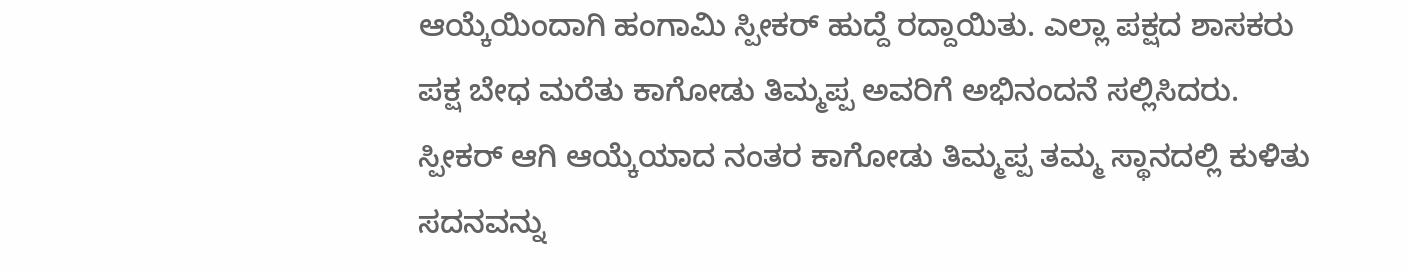ಆಯ್ಕೆಯಿಂದಾಗಿ ಹಂಗಾಮಿ ಸ್ಪೀಕರ್ ಹುದ್ದೆ ರದ್ದಾಯಿತು. ಎಲ್ಲಾ ಪಕ್ಷದ ಶಾಸಕರು ಪಕ್ಷ ಬೇಧ ಮರೆತು ಕಾಗೋಡು ತಿಮ್ಮಪ್ಪ ಅವರಿಗೆ ಅಭಿನಂದನೆ ಸಲ್ಲಿಸಿದರು.
ಸ್ಪೀಕರ್ ಆಗಿ ಆಯ್ಕೆಯಾದ ನಂತರ ಕಾಗೋಡು ತಿಮ್ಮಪ್ಪ ತಮ್ಮ ಸ್ಥಾನದಲ್ಲಿ ಕುಳಿತು ಸದನವನ್ನು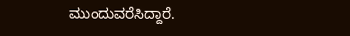ಮುಂದುವರೆಸಿದ್ದಾರೆ.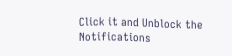Click it and Unblock the Notifications